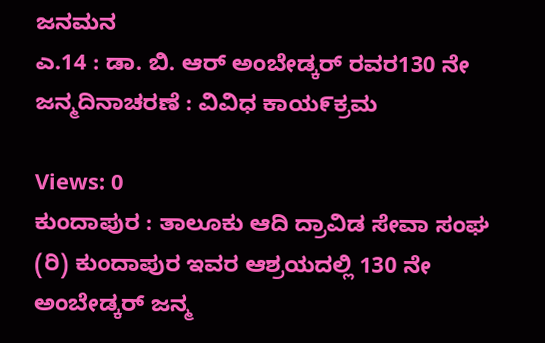ಜನಮನ
ಎ.14 : ಡಾ. ಬಿ. ಆರ್ ಅಂಬೇಡ್ಕರ್ ರವರ130 ನೇ ಜನ್ಮದಿನಾಚರಣೆ : ವಿವಿಧ ಕಾಯ೯ಕ್ರಮ

Views: 0
ಕುಂದಾಪುರ : ತಾಲೂಕು ಆದಿ ದ್ರಾವಿಡ ಸೇವಾ ಸಂಘ (ರಿ) ಕುಂದಾಪುರ ಇವರ ಆಶ್ರಯದಲ್ಲಿ 130 ನೇ ಅಂಬೇಡ್ಕರ್ ಜನ್ಮ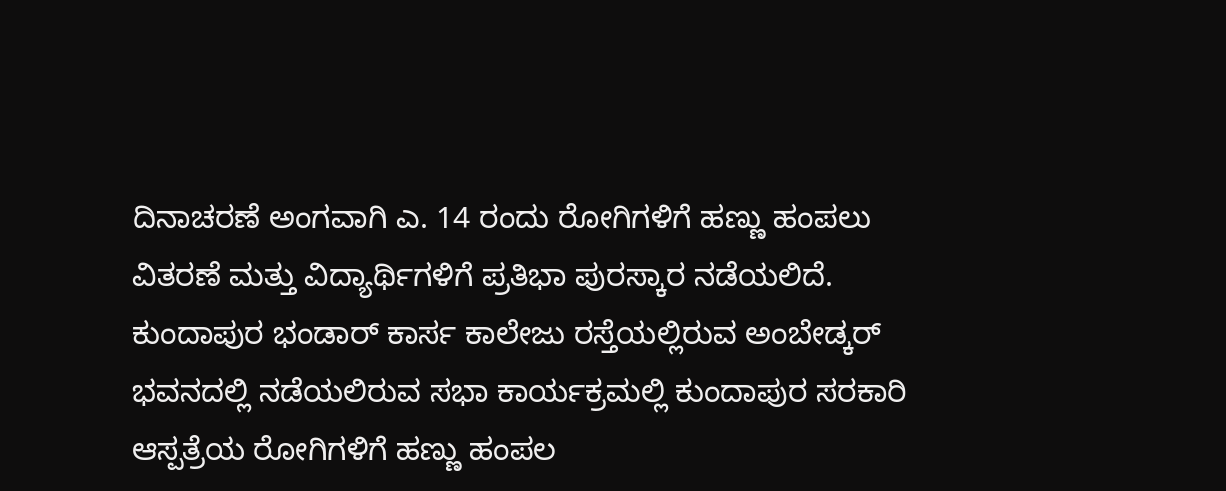ದಿನಾಚರಣೆ ಅಂಗವಾಗಿ ಎ. 14 ರಂದು ರೋಗಿಗಳಿಗೆ ಹಣ್ಣು ಹಂಪಲು ವಿತರಣೆ ಮತ್ತು ವಿದ್ಯಾರ್ಥಿಗಳಿಗೆ ಪ್ರತಿಭಾ ಪುರಸ್ಕಾರ ನಡೆಯಲಿದೆ.
ಕುಂದಾಪುರ ಭಂಡಾರ್ ಕಾರ್ಸ ಕಾಲೇಜು ರಸ್ತೆಯಲ್ಲಿರುವ ಅಂಬೇಡ್ಕರ್ ಭವನದಲ್ಲಿ ನಡೆಯಲಿರುವ ಸಭಾ ಕಾರ್ಯಕ್ರಮಲ್ಲಿ ಕುಂದಾಪುರ ಸರಕಾರಿ ಆಸ್ಪತ್ರೆಯ ರೋಗಿಗಳಿಗೆ ಹಣ್ಣು ಹಂಪಲ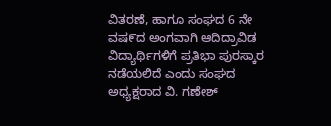ವಿತರಣೆ, ಹಾಗೂ ಸಂಘದ 6 ನೇ ವಷ೯ದ ಅಂಗವಾಗಿ ಆದಿದ್ರಾವಿಡ ವಿದ್ಯಾರ್ಥಿಗಳಿಗೆ ಪ್ರತಿಭಾ ಪುರಸ್ಕಾರ ನಡೆಯಲಿದೆ ಎಂದು ಸಂಘದ ಅಧ್ಯಕ್ಷರಾದ ವಿ. ಗಣೇಶ್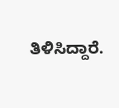ತಿಳಿಸಿದ್ದಾರೆ.